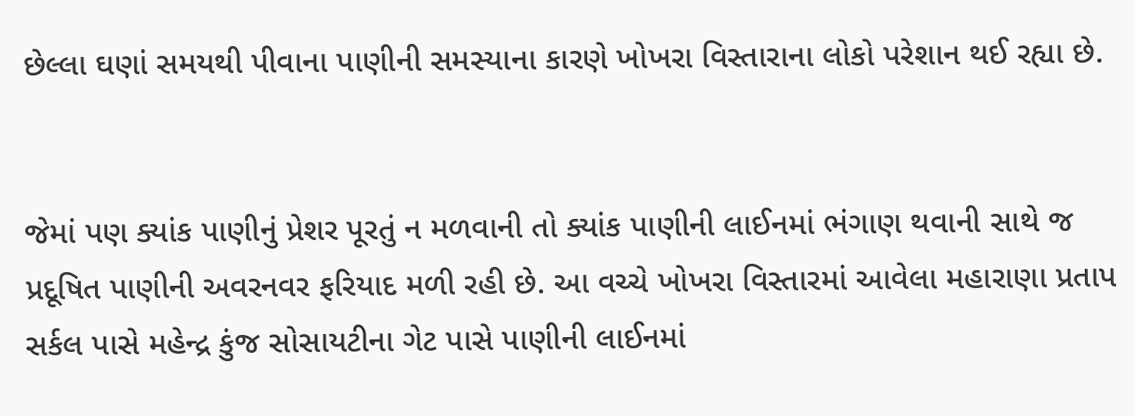છેલ્લા ઘણાં સમયથી પીવાના પાણીની સમસ્યાના કારણે ખોખરા વિસ્તારાના લોકો પરેશાન થઈ રહ્યા છે.


જેમાં પણ ક્યાંક પાણીનું પ્રેશર પૂરતું ન મળવાની તો ક્યાંક પાણીની લાઈનમાં ભંગાણ થવાની સાથે જ પ્રદૂષિત પાણીની અવરનવર ફરિયાદ મળી રહી છે. આ વચ્ચે ખોખરા વિસ્તારમાં આવેલા મહારાણા પ્રતાપ સર્કલ પાસે મહેન્દ્ર કુંજ સોસાયટીના ગેટ પાસે પાણીની લાઈનમાં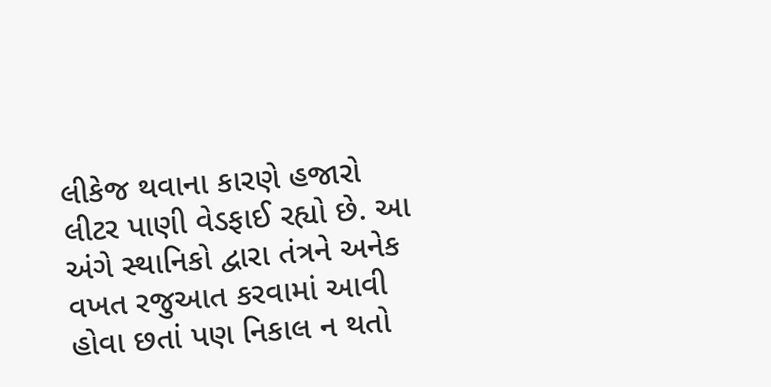લીકેજ થવાના કારણે હજારો લીટર પાણી વેડફાઈ રહ્યો છે. આ અંગે સ્થાનિકો દ્વારા તંત્રને અનેક વખત રજુઆત કરવામાં આવી હોવા છતાં પણ નિકાલ ન થતો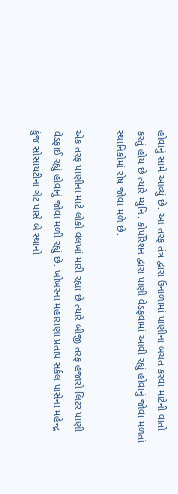હોવાનું સામે આવ્યું છે. આ તરફ તંત્ર દ્વારા ઉનાળામાં પાણીના બચત કરવા માટેની વાતો કરતું હોય છે ત્યારે મ્યુનિ. કોર્પોરેશન દ્વારા પાણી વેડફવામાં આવી રહ્યું હોવાનું જોવા મળતાં સ્થાનિકોમાં રોષ જોવા મળે છે.

એક તરફ પાણીના માટે લોકો વલખાં મારી રહ્યા છે ત્યારે બીજી તરફ હજારો લિટર પાણી વેડફાઈ રહ્યું હોવાનું જોવા મળી રહ્યું છે. ખોખરના મહારાણા પ્રતાપ સર્કલ પાસેના મહેન્દ્ર કુંજ સોસાયટીના ગેટ પાસે બે સ્થાનો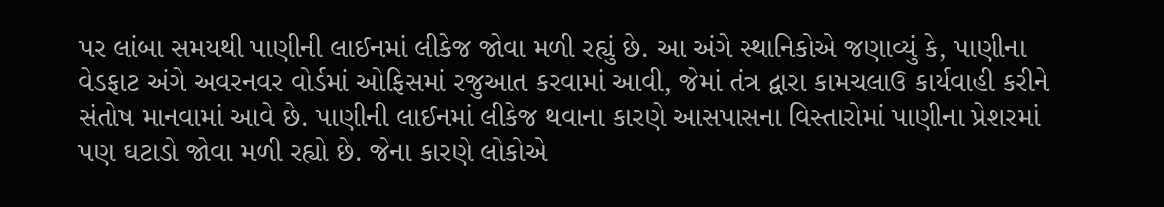પર લાંબા સમયથી પાણીની લાઈનમાં લીકેજ જોવા મળી રહ્યું છે. આ અંગે સ્થાનિકોએ જણાવ્યું કે, પાણીના વેડફાટ અંગે અવરનવર વોર્ડમાં ઓફિસમાં રજુઆત કરવામાં આવી, જેમાં તંત્ર દ્વારા કામચલાઉ કાર્યવાહી કરીને સંતોષ માનવામાં આવે છે. પાણીની લાઈનમાં લીકેજ થવાના કારણે આસપાસના વિસ્તારોમાં પાણીના પ્રેશરમાં પણ ઘટાડો જોવા મળી રહ્યો છે. જેના કારણે લોકોએ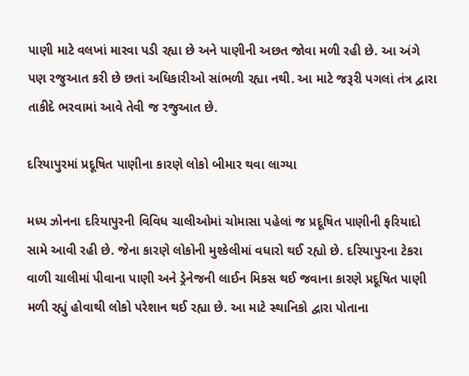પાણી માટે વલખાં મારવા પડી રહ્યા છે અને પાણીની અછત જોવા મળી રહી છે. આ અંગે પણ રજુઆત કરી છે છતાં અધિકારીઓ સાંભળી રહ્યા નથી. આ માટે જરૂરી પગલાં તંત્ર દ્વારા તાકીદે ભરવામાં આવે તેવી જ રજુઆત છે.

દરિયાપુરમાં પ્રદૂષિત પાણીના કારણે લોકો બીમાર થવા લાગ્યા

મધ્ય ઝોનના દરિયાપુરની વિવિધ ચાલીઓમાં ચોમાસા પહેલાં જ પ્રદૂષિત પાણીની ફરિયાદો સામે આવી રહી છે. જેના કારણે લોકોની મુશ્કેલીમાં વધારો થઈ રહ્યો છે. દરિયાપુરના ટેકરા વાળી ચાલીમાં પીવાના પાણી અને ડ્રેનેજની લાઈન મિકસ થઈ જવાના કારણે પ્રદૂષિત પાણી મળી રહ્યું હોવાથી લોકો પરેશાન થઈ રહ્યા છે. આ માટે સ્થાનિકો દ્વારા પોતાના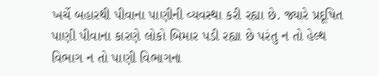ખર્ચે બહારથી પીવાના પાણીની વ્યવસ્થા કરી રહ્યા છે. જ્યારે પ્રદૂષિત પાણી પીવાના કારણે લોકો બિમાર પડી રહ્યા છે પરંતુ ન તો હેલ્થ વિભાગ ન તો પાણી વિભાગના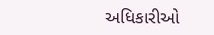અધિકારીઓ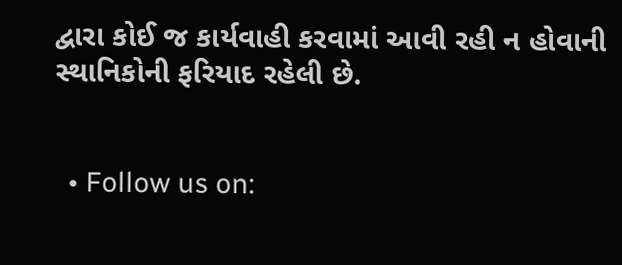દ્વારા કોઈ જ કાર્યવાહી કરવામાં આવી રહી ન હોવાની સ્થાનિકોની ફરિયાદ રહેલી છે.


  • Follow us on: